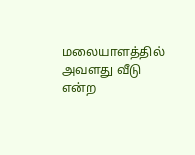மலையாளத்தில்
அவளது வீடு என்ற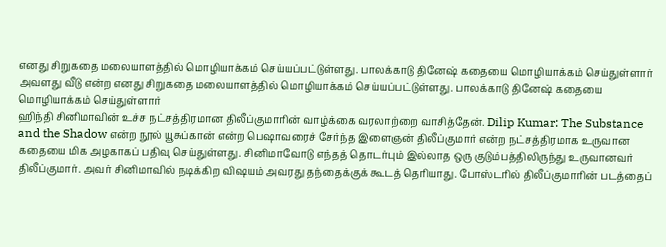எனது சிறுகதை மலையாளத்தில் மொழியாக்கம் செய்யப்பட்டுள்ளது. பாலக்காடு தினேஷ் கதையை மொழியாக்கம் செய்துள்ளார்
அவளது வீடு என்ற எனது சிறுகதை மலையாளத்தில் மொழியாக்கம் செய்யப்பட்டுள்ளது. பாலக்காடு தினேஷ் கதையை மொழியாக்கம் செய்துள்ளார்
ஹிந்தி சினிமாவின் உச்ச நட்சத்திரமான திலீப்குமாரின் வாழ்க்கை வரலாற்றை வாசித்தேன். Dilip Kumar: The Substance and the Shadow என்ற நூல் யூசுப்கான் என்ற பெஷாவரைச் சேர்ந்த இளைஞன் திலீப்குமார் என்ற நட்சத்திரமாக உருவான கதையை மிக அழகாகப் பதிவு செய்துள்ளது. சினிமாவோடு எந்தத் தொடர்பும் இல்லாத ஒரு குடும்பத்திலிருந்து உருவானவர் திலீப்குமார். அவர் சினிமாவில் நடிக்கிற விஷயம் அவரது தந்தைக்குக் கூடத் தெரியாது. போஸ்டரில் திலீப்குமாரின் படத்தைப்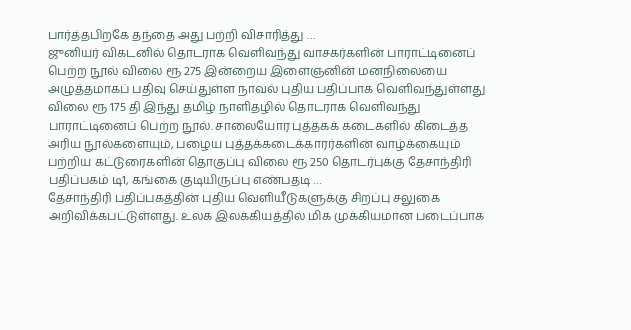பார்த்தபிறகே தந்தை அது பற்றி விசாரித்து …
ஜுனியர் விகடனில் தொடராக வெளிவந்து வாசகர்களின் பாராட்டினைப் பெற்ற நூல் விலை ரூ 275 இன்றைய இளைஞனின் மனநிலையை அழுத்தமாகப் பதிவு செய்துள்ள நாவல் புதிய பதிப்பாக வெளிவந்துள்ளது விலை ரூ 175 தி இந்து தமிழ் நாளிதழில் தொடராக வெளிவந்து பாராட்டினைப் பெற்ற நூல். சாலையோர புத்தகக் கடைகளில் கிடைத்த அரிய நூல்களையும், பழைய புத்தக்கடைக்காரர்களின் வாழ்க்கையும் பற்றிய கட்டுரைகளின் தொகுப்பு விலை ரூ 250 தொடர்புக்கு தேசாந்திரி பதிப்பகம் டி1, கங்கை குடியிருப்பு எண்பதடி …
தேசாந்திரி பதிப்பகத்தின் புதிய வெளியீடுகளுக்கு சிறப்பு சலுகை அறிவிக்கபட்டுள்ளது. உலக இலக்கியத்தில் மிக முக்கியமான படைப்பாக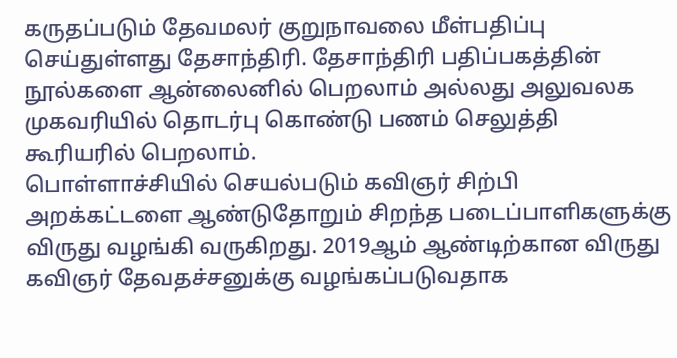கருதப்படும் தேவமலர் குறுநாவலை மீள்பதிப்பு செய்துள்ளது தேசாந்திரி. தேசாந்திரி பதிப்பகத்தின் நூல்களை ஆன்லைனில் பெறலாம் அல்லது அலுவலக முகவரியில் தொடர்பு கொண்டு பணம் செலுத்தி கூரியரில் பெறலாம்.
பொள்ளாச்சியில் செயல்படும் கவிஞர் சிற்பி அறக்கட்டளை ஆண்டுதோறும் சிறந்த படைப்பாளிகளுக்கு விருது வழங்கி வருகிறது. 2019ஆம் ஆண்டிற்கான விருது கவிஞர் தேவதச்சனுக்கு வழங்கப்படுவதாக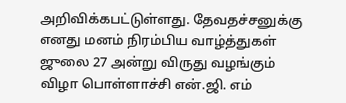அறிவிக்கபட்டுள்ளது. தேவதச்சனுக்கு எனது மனம் நிரம்பிய வாழ்த்துகள் ஜுலை 27 அன்று விருது வழங்கும் விழா பொள்ளாச்சி என்.ஜி. எம்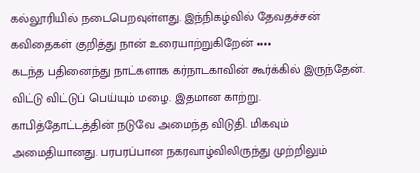கல்லூரியில் நடைபெறவுள்ளது. இந்நிகழ்வில் தேவதச்சன் கவிதைகள் குறித்து நான் உரையாற்றுகிறேன் ••••
கடந்த பதினைந்து நாட்களாக கர்நாடகாவின் கூர்க்கில் இருந்தேன். விட்டு விட்டுப் பெய்யும் மழை. இதமான காற்று. காபித்தோட்டத்தின் நடுவே அமைந்த விடுதி. மிகவும் அமைதியானது. பரபரப்பான நகரவாழ்விலிருந்து முற்றிலும்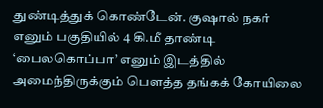துண்டித்துக் கொண்டேன். குஷால் நகர் எனும் பகுதியில் 4 கி.மீ தாண்டி ‘பைலகொப்பா’ எனும் இடத்தில் அமைந்திருக்கும் பௌத்த தங்கக் கோயிலை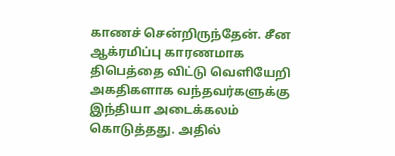காணச் சென்றிருந்தேன். சீன ஆக்ரமிப்பு காரணமாக திபெத்தை விட்டு வெளியேறி அகதிகளாக வந்தவர்களுக்கு இந்தியா அடைக்கலம் கொடுத்தது. அதில்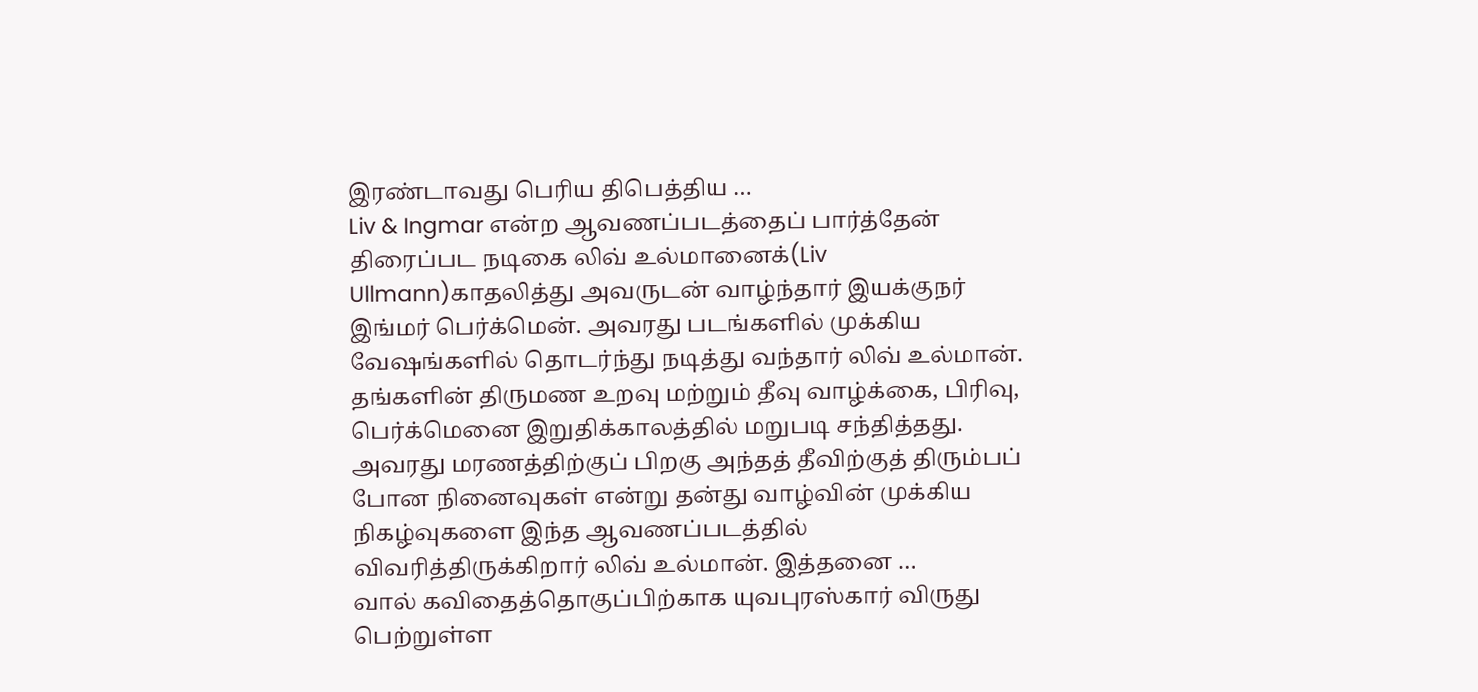இரண்டாவது பெரிய திபெத்திய …
Liv & Ingmar என்ற ஆவணப்படத்தைப் பார்த்தேன் திரைப்பட நடிகை லிவ் உல்மானைக்(Liv Ullmann)காதலித்து அவருடன் வாழ்ந்தார் இயக்குநர் இங்மர் பெர்க்மென். அவரது படங்களில் முக்கிய வேஷங்களில் தொடர்ந்து நடித்து வந்தார் லிவ் உல்மான். தங்களின் திருமண உறவு மற்றும் தீவு வாழ்க்கை, பிரிவு, பெர்க்மெனை இறுதிக்காலத்தில் மறுபடி சந்தித்தது. அவரது மரணத்திற்குப் பிறகு அந்தத் தீவிற்குத் திரும்பப் போன நினைவுகள் என்று தன்து வாழ்வின் முக்கிய நிகழ்வுகளை இந்த ஆவணப்படத்தில் விவரித்திருக்கிறார் லிவ் உல்மான். இத்தனை …
வால் கவிதைத்தொகுப்பிற்காக யுவபுரஸ்கார் விருது பெற்றுள்ள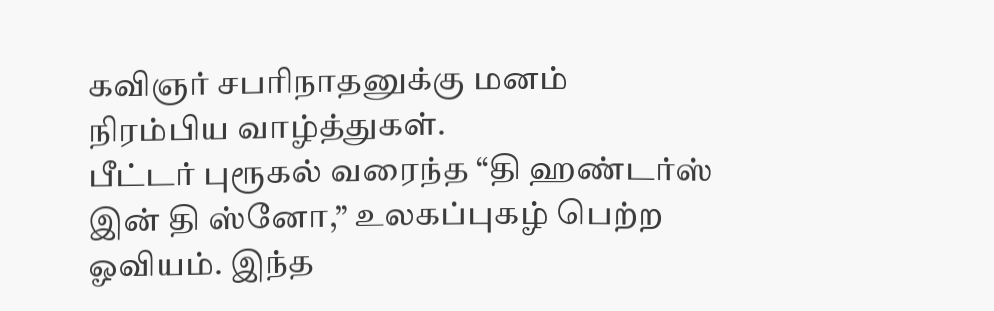கவிஞர் சபரிநாதனுக்கு மனம் நிரம்பிய வாழ்த்துகள்.
பீட்டர் புரூகல் வரைந்த “தி ஹண்டர்ஸ் இன் தி ஸ்னோ,” உலகப்புகழ் பெற்ற ஓவியம். இந்த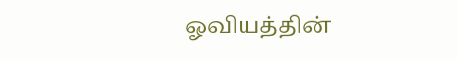ஓவியத்தின்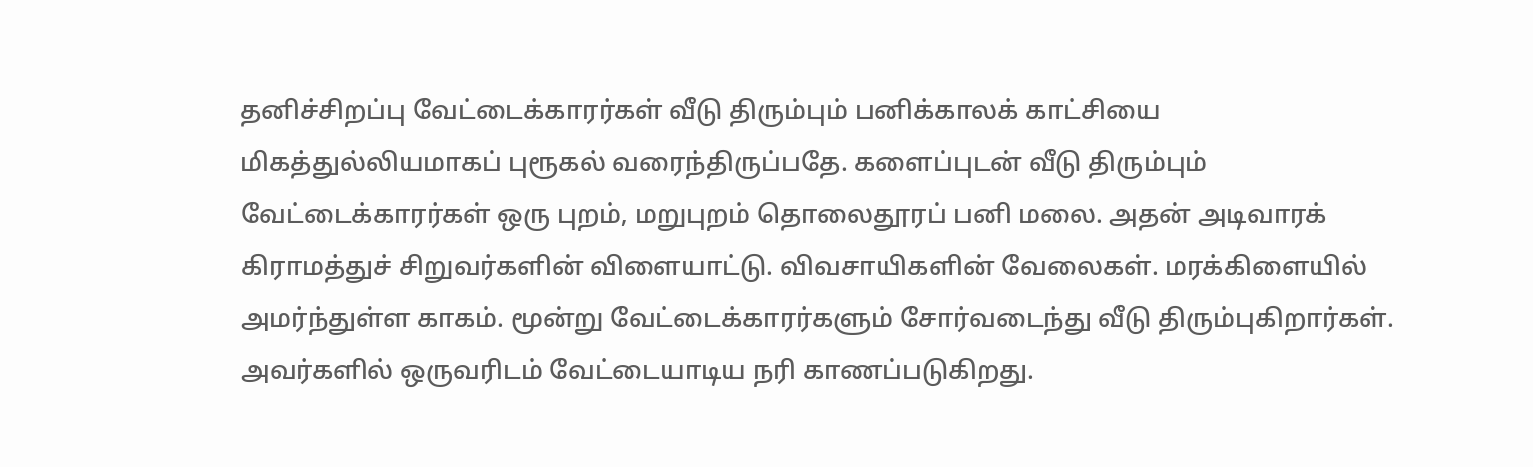தனிச்சிறப்பு வேட்டைக்காரர்கள் வீடு திரும்பும் பனிக்காலக் காட்சியை மிகத்துல்லியமாகப் புரூகல் வரைந்திருப்பதே. களைப்புடன் வீடு திரும்பும் வேட்டைக்காரர்கள் ஒரு புறம், மறுபுறம் தொலைதூரப் பனி மலை. அதன் அடிவாரக் கிராமத்துச் சிறுவர்களின் விளையாட்டு. விவசாயிகளின் வேலைகள். மரக்கிளையில் அமர்ந்துள்ள காகம். மூன்று வேட்டைக்காரர்களும் சோர்வடைந்து வீடு திரும்புகிறார்கள். அவர்களில் ஒருவரிடம் வேட்டையாடிய நரி காணப்படுகிறது.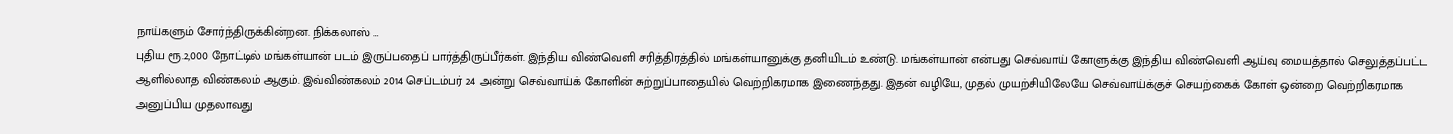நாய்களும் சோர்ந்திருக்கின்றன. நிக்கலாஸ் …
புதிய ரூ.2,000 நோட்டில் மங்கள்யான் படம் இருப்பதைப் பார்த்திருப்பீர்கள். இந்திய விண்வெளி சரித்திரத்தில் மங்கள்யானுக்கு தனியிடம் உண்டு. மங்கள்யான் என்பது செவ்வாய் கோளுக்கு இந்திய விண்வெளி ஆய்வு மையத்தால் செலுத்தப்பட்ட ஆளில்லாத விண்கலம் ஆகும். இவ்விண்கலம் 2014 செப்டம்பர் 24 அன்று செவ்வாய்க் கோளின் சுற்றுப்பாதையில் வெற்றிகரமாக இணைந்தது. இதன் வழியே, முதல் முயற்சியிலேயே செவ்வாய்க்குச் செயற்கைக் கோள் ஒன்றை வெற்றிகரமாக அனுப்பிய முதலாவது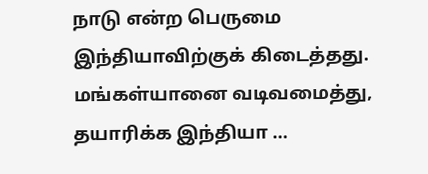நாடு என்ற பெருமை இந்தியாவிற்குக் கிடைத்தது. மங்கள்யானை வடிவமைத்து, தயாரிக்க இந்தியா …